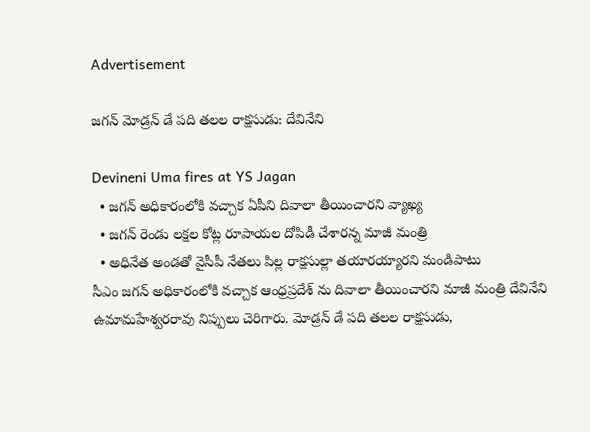Advertisement

జగన్ మోడ్రన్ డే పది తలల రాక్షసుడు: దేవినేని

Devineni Uma fires at YS Jagan
  • జగన్ అధికారంలోకి వచ్చాక ఏపీని దివాలా తీయించారని వ్యాఖ్య
  • జగన్ రెండు లక్షల కోట్ల రూపాయల దోపిడీ చేశారన్న మాజీ మంత్రి
  • అధినేత అండతో వైసీపీ నేతలు పిల్ల రాక్షసుల్లా తయారయ్యారని మండిపాటు
సీఎం జగన్ అధికారంలోకి వచ్చాక ఆంధ్రప్రదేశ్ ను దివాలా తీయించారని మాజీ మంత్రి దేవినేని ఉమామహేశ్వరరావు నిప్పులు చెరిగారు. మోడ్రన్ డే పది తలల రాక్షసుడు,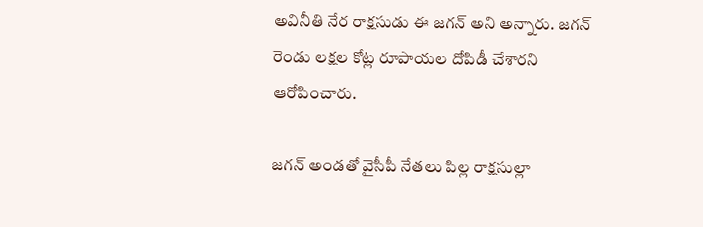అవినీతి నేర రాక్షసుడు ఈ జగన్ అని అన్నారు. జగన్ రెండు లక్షల కోట్ల రూపాయల దోపిడీ చేశారని ఆరోపించారు.

జగన్ అండతో వైసీపీ నేతలు పిల్ల రాక్షసుల్లా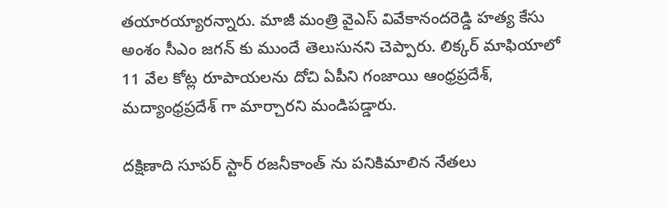తయారయ్యారన్నారు. మాజీ మంత్రి వైఎస్ వివేకానందరెడ్డి హత్య కేసు అంశం సీఎం జగన్ కు ముందే తెలుసునని చెప్పారు. లిక్కర్ మాఫియాలో 11 వేల కోట్ల రూపాయలను దోచి ఏపీని గంజాయి ఆంధ్రప్రదేశ్, మద్యాంధ్రప్రదేశ్ గా మార్చారని మండిపడ్డారు.

దక్షిణాది సూపర్ స్టార్ రజనీకాంత్ ను పనికిమాలిన నేతలు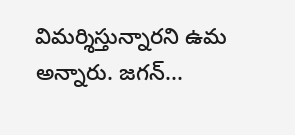విమర్శిస్తున్నారని ఉమ అన్నారు. జగన్...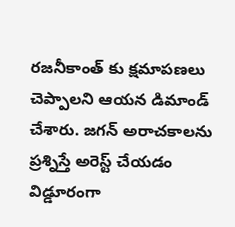రజనీకాంత్ కు క్షమాపణలు చెప్పాలని ఆయన డిమాండ్ చేశారు. జగన్ అరాచకాలను ప్రశ్నిస్తే అరెస్ట్ చేయడం విడ్డూరంగా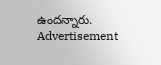ఉందన్నారు.
Advertisement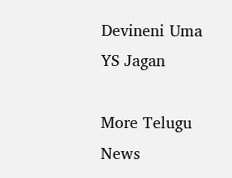Devineni Uma
YS Jagan

More Telugu News